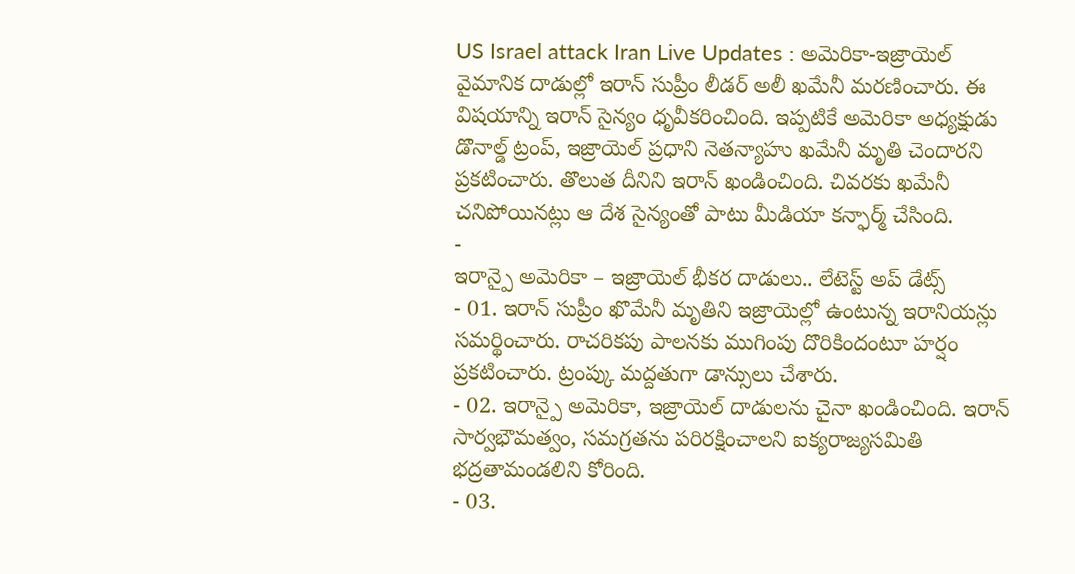US Israel attack Iran Live Updates : అమెరికా-ఇజ్రాయెల్ వైమానిక దాడుల్లో ఇరాన్ సుప్రీం లీడర్ అలీ ఖమేనీ మరణించారు. ఈ విషయాన్ని ఇరాన్ సైన్యం ధృవీకరించింది. ఇప్పటికే అమెరికా అధ్యక్షుడు డొనాల్డ్ ట్రంప్, ఇజ్రాయెల్ ప్రధాని నెతన్యాహు ఖమేనీ మృతి చెందారని ప్రకటించారు. తొలుత దీనిని ఇరాన్ ఖండించింది. చివరకు ఖమేనీ చనిపోయినట్లు ఆ దేశ సైన్యంతో పాటు మీడియా కన్ఫార్మ్ చేసింది.
-
ఇరాన్పై అమెరికా – ఇజ్రాయెల్ భీకర దాడులు.. లేటెస్ట్ అప్ డేట్స్
- 01. ఇరాన్ సుప్రీం ఖొమేనీ మృతిని ఇజ్రాయెల్లో ఉంటున్న ఇరానియన్లు సమర్థించారు. రాచరికపు పాలనకు ముగింపు దొరికిందంటూ హర్షం ప్రకటించారు. ట్రంప్కు మద్దతుగా డాన్సులు చేశారు.
- 02. ఇరాన్పై అమెరికా, ఇజ్రాయెల్ దాడులను చైనా ఖండించింది. ఇరాన్ సార్వభౌమత్వం, సమగ్రతను పరిరక్షించాలని ఐక్యరాజ్యసమితి భద్రతామండలిని కోరింది.
- 03.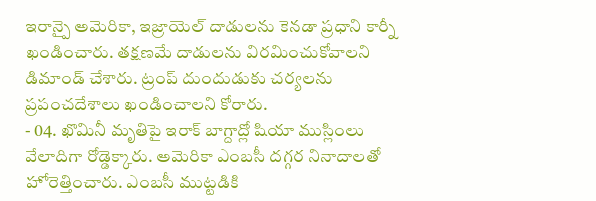ఇరాన్పై అమెరికా, ఇజ్రాయెల్ దాడులను కెనడా ప్రధాని కార్నీ ఖండించారు. తక్షణమే దాడులను విరమించుకోవాలని డిమాండ్ చేశారు. ట్రంప్ దుందుడుకు చర్యలను ప్రపంచదేశాలు ఖండించాలని కోరారు.
- 04. ఖొమినీ మృతిపై ఇరాక్ బాగ్దాద్లో షియా ముస్లింలు వేలాదిగా రోడ్డెక్కారు. అమెరికా ఎంబసీ దగ్గర నినాదాలతో హోరెత్తించారు. ఎంబసీ ముట్టడికి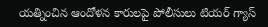యత్నించిన ఆందోళన కారులపై పోలీసులు టియర్ గ్యాస్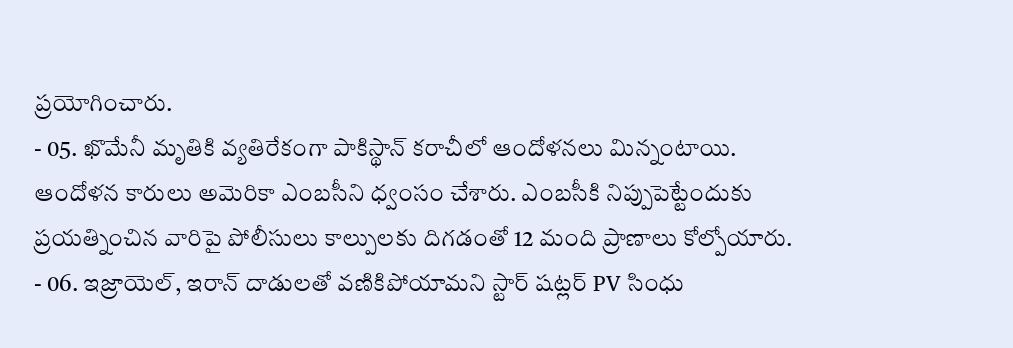ప్రయోగించారు.
- 05. ఖొమేనీ మృతికి వ్యతిరేకంగా పాకిస్థాన్ కరాచీలో ఆందోళనలు మిన్నంటాయి. ఆందోళన కారులు అమెరికా ఎంబసీని ధ్వంసం చేశారు. ఎంబసీకి నిప్పుపెట్టేందుకు ప్రయత్నించిన వారిపై పోలీసులు కాల్పులకు దిగడంతో 12 మంది ప్రాణాలు కోల్పోయారు.
- 06. ఇజ్రాయెల్, ఇరాన్ దాడులతో వణికిపోయామని స్టార్ షట్లర్ PV సింధు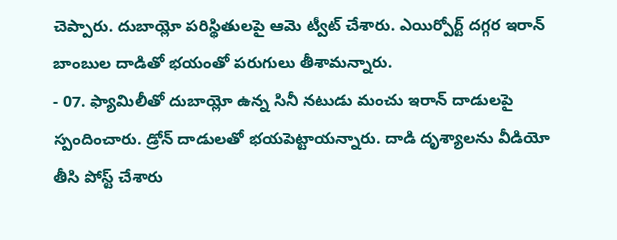చెప్పారు. దుబాయ్లో పరిస్థితులపై ఆమె ట్వీట్ చేశారు. ఎయిర్పోర్ట్ దగ్గర ఇరాన్ బాంబుల దాడితో భయంతో పరుగులు తీశామన్నారు.
- 07. ఫ్యామిలీతో దుబాయ్లో ఉన్న సినీ నటుడు మంచు ఇరాన్ దాడులపై స్పందించారు. డ్రోన్ దాడులతో భయపెట్టాయన్నారు. దాడి దృశ్యాలను వీడియో తీసి పోస్ట్ చేశారు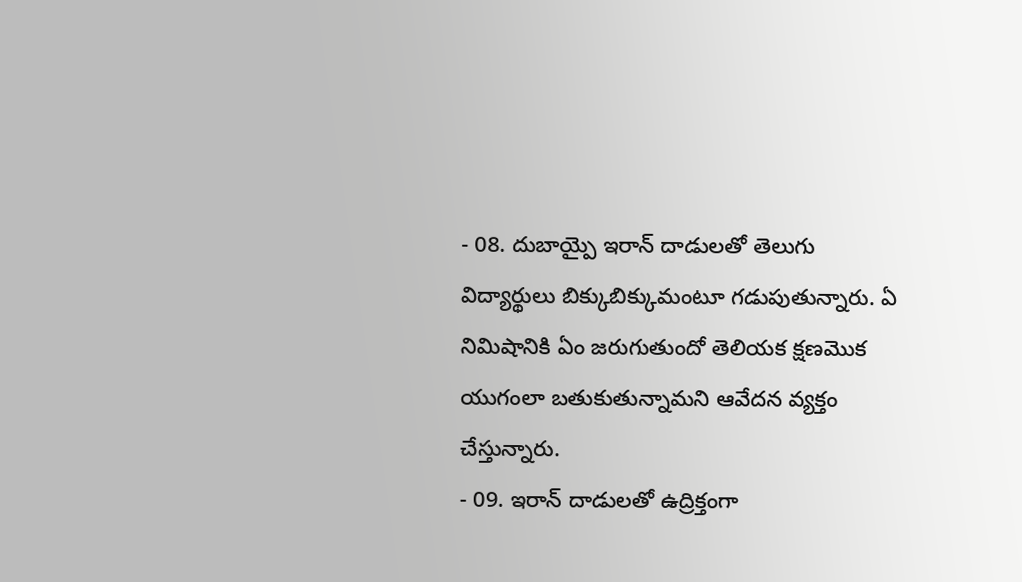- 08. దుబాయ్పై ఇరాన్ దాడులతో తెలుగు విద్యార్థులు బిక్కుబిక్కుమంటూ గడుపుతున్నారు. ఏ నిమిషానికి ఏం జరుగుతుందో తెలియక క్షణమొక యుగంలా బతుకుతున్నామని ఆవేదన వ్యక్తం చేస్తున్నారు.
- 09. ఇరాన్ దాడులతో ఉద్రిక్తంగా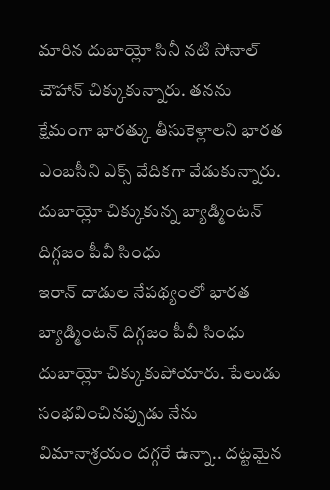మారిన దుబాయ్లో సినీ నటి సోనాల్ చౌహాన్ చిక్కుకున్నారు. తనను క్షేమంగా భారత్కు తీసుకెళ్లాలని భారత ఎంబసీని ఎక్స్ వేదికగా వేడుకున్నారు.
దుబాయ్లో చిక్కుకున్న బ్యాడ్మింటన్ దిగ్గజం పీవీ సింధు
ఇరాన్ దాడుల నేపథ్యంలో భారత బ్యాడ్మింటన్ దిగ్గజం పీవీ సింధు దుబాయ్లో చిక్కుకుపోయారు. పేలుడు సంభవించినప్పుడు నేను విమానాశ్రయం దగ్గరే ఉన్నా.. దట్టమైన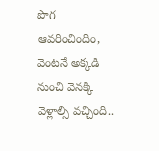పొగ ఆవరించిందిం, వెంటనే అక్కడి నుంచి వెనక్కి వెళ్లాల్సి వచ్చింది..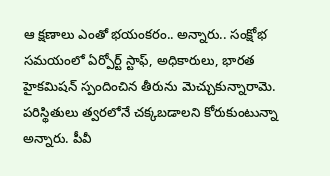ఆ క్షణాలు ఎంతో భయంకరం.. అన్నారు.. సంక్షోభ సమయంలో ఏర్పోర్ట్ స్టాఫ్, అధికారులు, భారత హైకమిషన్ స్పందించిన తీరును మెచ్చుకున్నారామె. పరిస్థితులు త్వరలోనే చక్కబడాలని కోరుకుంటున్నా అన్నారు. పీవీ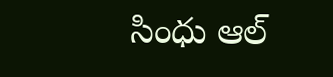సింధు ఆల్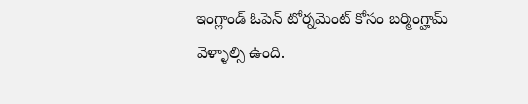ఇంగ్లాండ్ ఓపెన్ టోర్నమెంట్ కోసం బర్మింగ్హామ్ వెళ్ళాల్సి ఉంది.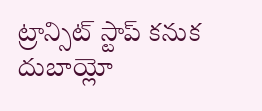ట్రాన్సిట్ స్టాప్ కనుక దుబాయ్లో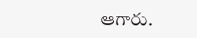ఆగారు.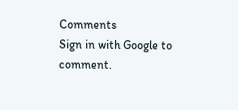Comments
Sign in with Google to comment.